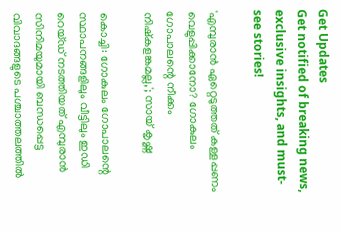Get Updates
Get notified of breaking news, exclusive insights, and must-see stories!

'എമ്പുരാന്‍ ഏറ്റെടുത്തത് കള്ളപ്പണം വെളുപ്പിക്കാനോ? ഗോകുലം ഗോപാലന്റെ നീക്കം നിഷ്‌കളങ്കമല്ല,'; സായ് കൃഷ്ണ

കൊച്ചി: ഗോകുലം ഗോപാലന്റെ സ്ഥാപനങ്ങളിലും വീട്ടിലും ഇഡി റെയ്ഡ് നടത്തിയത് എമ്പുരാന്‍ സിനിമയുമായി ബന്ധപ്പെട്ട വിവാദങ്ങളുടെ പശ്ചാത്തലത്തില്‍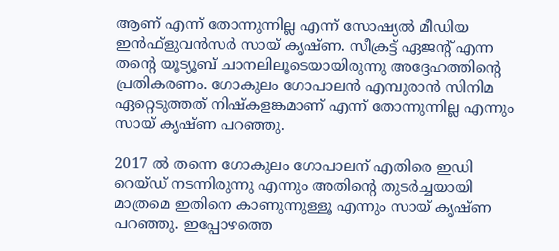ആണ് എന്ന് തോന്നുന്നില്ല എന്ന് സോഷ്യല്‍ മീഡിയ ഇന്‍ഫ്‌ളുവന്‍സര്‍ സായ് കൃഷ്ണ. സീക്രട്ട് ഏജന്റ് എന്ന തന്റെ യൂട്യൂബ് ചാനലിലൂടെയായിരുന്നു അദ്ദേഹത്തിന്റെ പ്രതികരണം. ഗോകുലം ഗോപാലന്‍ എമ്പുരാന്‍ സിനിമ ഏറ്റെടുത്തത് നിഷ്‌കളങ്കമാണ് എന്ന് തോന്നുന്നില്ല എന്നും സായ് കൃഷ്ണ പറഞ്ഞു.

2017 ല്‍ തന്നെ ഗോകുലം ഗോപാലന് എതിരെ ഇഡി റെയ്ഡ് നടന്നിരുന്നു എന്നും അതിന്റെ തുടര്‍ച്ചയായി മാത്രമെ ഇതിനെ കാണുന്നുള്ളൂ എന്നും സായ് കൃഷ്ണ പറഞ്ഞു. ഇപ്പോഴത്തെ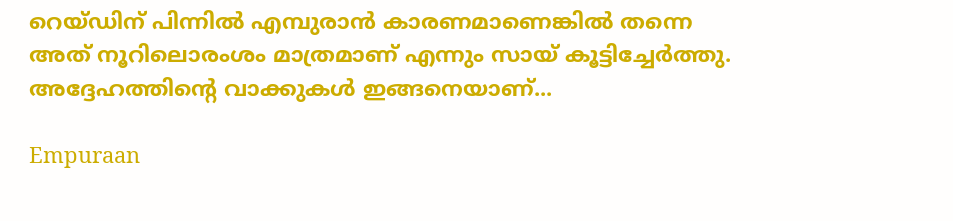റെയ്ഡിന് പിന്നില്‍ എമ്പുരാന്‍ കാരണമാണെങ്കില്‍ തന്നെ അത് നൂറിലൊരംശം മാത്രമാണ് എന്നും സായ് കൂട്ടിച്ചേര്‍ത്തു. അദ്ദേഹത്തിന്റെ വാക്കുകള്‍ ഇങ്ങനെയാണ്...

Empuraan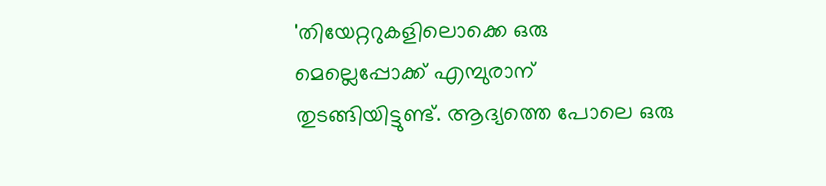'തിയേറ്ററുകളിലൊക്കെ ഒരു മെല്ലെപ്പോക്ക് എമ്പുരാന് തുടങ്ങിയിട്ടുണ്ട്. ആദ്യത്തെ പോലെ ഒരു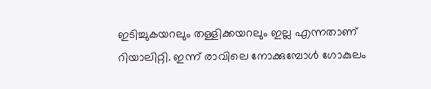ഇടിച്ചുകയറലും തള്ളിക്കയറലും ഇല്ല എന്നതാണ് റിയാലിറ്റി. ഇന്ന് രാവിലെ നോക്കുമ്പോള്‍ ഗോകുലം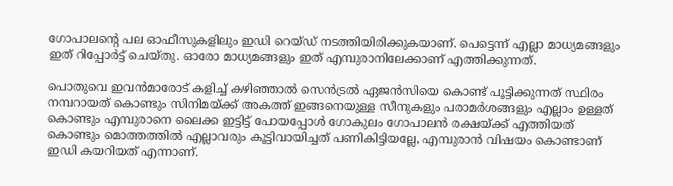ഗോപാലന്റെ പല ഓഫീസുകളിലും ഇഡി റെയ്ഡ് നടത്തിയിരിക്കുകയാണ്. പെട്ടെന്ന് എല്ലാ മാധ്യമങ്ങളും ഇത് റിപ്പോര്‍ട്ട് ചെയ്തു. ഓരോ മാധ്യമങ്ങളും ഇത് എമ്പുരാനിലേക്കാണ് എത്തിക്കുന്നത്.

പൊതുവെ ഇവന്‍മാരോട് കളിച്ച് കഴിഞ്ഞാല്‍ സെന്‍ട്രല്‍ ഏജന്‍സിയെ കൊണ്ട് പൂട്ടിക്കുന്നത് സ്ഥിരം നമ്പറായത് കൊണ്ടും സിനിമയ്ക്ക് അകത്ത് ഇങ്ങനെയുള്ള സീനുകളും പരാമര്‍ശങ്ങളും എല്ലാം ഉള്ളത് കൊണ്ടും എമ്പുരാനെ ലൈക്ക ഇട്ടിട്ട് പോയപ്പോള്‍ ഗോകുലം ഗോപാലന്‍ രക്ഷയ്ക്ക് എത്തിയത് കൊണ്ടും മൊത്തത്തില്‍ എല്ലാവരും കൂട്ടിവായിച്ചത് പണികിട്ടിയല്ലേ, എമ്പുരാന്‍ വിഷയം കൊണ്ടാണ് ഇഡി കയറിയത് എന്നാണ്.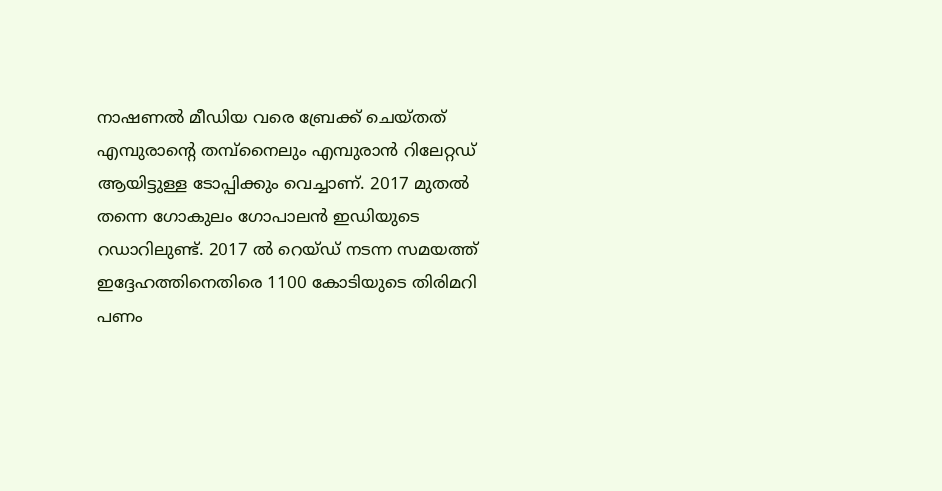നാഷണല്‍ മീഡിയ വരെ ബ്രേക്ക് ചെയ്തത് എമ്പുരാന്റെ തമ്പ്‌നൈലും എമ്പുരാന്‍ റിലേറ്റഡ് ആയിട്ടുള്ള ടോപ്പിക്കും വെച്ചാണ്. 2017 മുതല്‍ തന്നെ ഗോകുലം ഗോപാലന്‍ ഇഡിയുടെ റഡാറിലുണ്ട്. 2017 ല്‍ റെയ്ഡ് നടന്ന സമയത്ത് ഇദ്ദേഹത്തിനെതിരെ 1100 കോടിയുടെ തിരിമറി പണം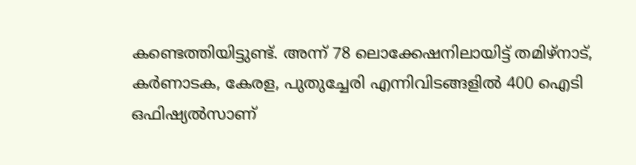കണ്ടെത്തിയിട്ടുണ്ട്. അന്ന് 78 ലൊക്കേഷനിലായിട്ട് തമിഴ്‌നാട്, കര്‍ണാടക, കേരള, പുതുച്ചേരി എന്നിവിടങ്ങളില്‍ 400 ഐടി ഒഫിഷ്യല്‍സാണ്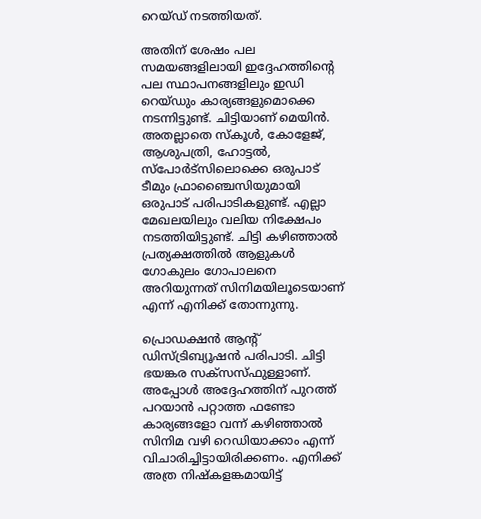റെയ്ഡ് നടത്തിയത്.

അതിന് ശേഷം പല സമയങ്ങളിലായി ഇദ്ദേഹത്തിന്റെ പല സ്ഥാപനങ്ങളിലും ഇഡി റെയ്ഡും കാര്യങ്ങളുമൊക്കെ നടന്നിട്ടുണ്ട്. ചിട്ടിയാണ് മെയിന്‍. അതല്ലാതെ സ്‌കൂള്‍, കോളേജ്, ആശുപത്രി, ഹോട്ടല്‍, സ്‌പോര്‍ട്‌സിലൊക്കെ ഒരുപാട് ടീമും ഫ്രാഞ്ചൈസിയുമായി ഒരുപാട് പരിപാടികളുണ്ട്. എല്ലാ മേഖലയിലും വലിയ നിക്ഷേപം നടത്തിയിട്ടുണ്ട്. ചിട്ടി കഴിഞ്ഞാല്‍ പ്രത്യക്ഷത്തില്‍ ആളുകള്‍ ഗോകുലം ഗോപാലനെ അറിയുന്നത് സിനിമയിലൂടെയാണ് എന്ന് എനിക്ക് തോന്നുന്നു.

പ്രൊഡക്ഷന്‍ ആന്റ് ഡിസ്ട്രിബ്യൂഷന്‍ പരിപാടി. ചിട്ടി ഭയങ്കര സക്‌സസ്ഫുള്ളാണ്. അപ്പോള്‍ അദ്ദേഹത്തിന് പുറത്ത് പറയാന്‍ പറ്റാത്ത ഫണ്ടോ കാര്യങ്ങളോ വന്ന് കഴിഞ്ഞാല്‍ സിനിമ വഴി റെഡിയാക്കാം എന്ന് വിചാരിച്ചിട്ടായിരിക്കണം. എനിക്ക് അത്ര നിഷ്‌കളങ്കമായിട്ട്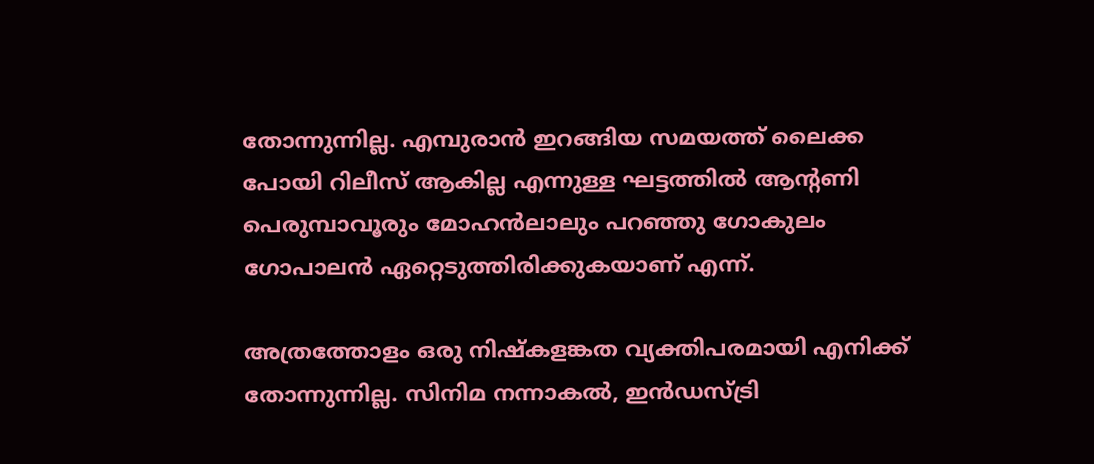തോന്നുന്നില്ല. എമ്പുരാന്‍ ഇറങ്ങിയ സമയത്ത് ലൈക്ക പോയി റിലീസ് ആകില്ല എന്നുള്ള ഘട്ടത്തില്‍ ആന്റണി പെരുമ്പാവൂരും മോഹന്‍ലാലും പറഞ്ഞു ഗോകുലം ഗോപാലന്‍ ഏറ്റെടുത്തിരിക്കുകയാണ് എന്ന്.

അത്രത്തോളം ഒരു നിഷ്‌കളങ്കത വ്യക്തിപരമായി എനിക്ക് തോന്നുന്നില്ല. സിനിമ നന്നാകല്‍, ഇന്‍ഡസ്ട്രി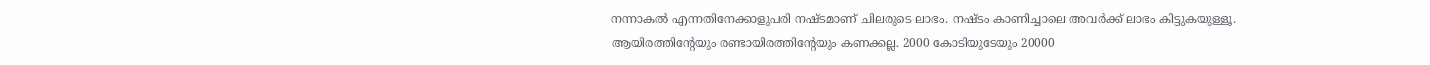നന്നാകല്‍ എന്നതിനേക്കാളുപരി നഷ്ടമാണ് ചിലരുടെ ലാഭം. നഷ്ടം കാണിച്ചാലെ അവര്‍ക്ക് ലാഭം കിട്ടുകയുള്ളൂ. ആയിരത്തിന്റേയും രണ്ടായിരത്തിന്റേയും കണക്കല്ല. 2000 കോടിയുടേയും 20000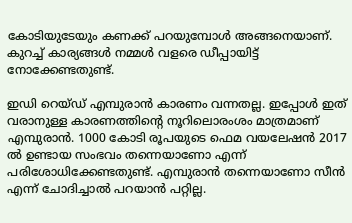കോടിയുടേയും കണക്ക് പറയുമ്പോള്‍ അങ്ങനെയാണ്. കുറച്ച് കാര്യങ്ങള്‍ നമ്മള്‍ വളരെ ഡീപ്പായിട്ട് നോക്കേണ്ടതുണ്ട്.

ഇഡി റെയ്ഡ് എമ്പുരാന്‍ കാരണം വന്നതല്ല. ഇപ്പോള്‍ ഇത് വരാനുള്ള കാരണത്തിന്റെ നൂറിലൊരംശം മാത്രമാണ് എമ്പുരാന്‍. 1000 കോടി രൂപയുടെ ഫെമ വയലേഷന്‍ 2017 ല്‍ ഉണ്ടായ സംഭവം തന്നെയാണോ എന്ന് പരിശോധിക്കേണ്ടതുണ്ട്. എമ്പുരാന്‍ തന്നെയാണോ സീന്‍ എന്ന് ചോദിച്ചാല്‍ പറയാന്‍ പറ്റില്ല.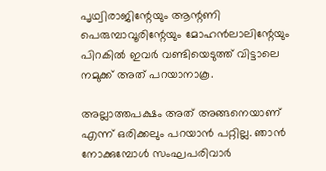പൃഥ്വിരാജിന്റേയും ആന്റണി പെരുമ്പാവൂരിന്റേയും മോഹന്‍ലാലിന്റേയും പിറകില്‍ ഇവര്‍ വണ്ടിയെടുത്ത് വിട്ടാലെ നമുക്ക് അത് പറയാനാകൂ.

അല്ലാത്തപക്ഷം അത് അങ്ങനെയാണ് എന്ന് ഒരിക്കലും പറയാന്‍ പറ്റില്ല. ഞാന്‍ നോക്കുമ്പോള്‍ സംഘപരിവാര്‍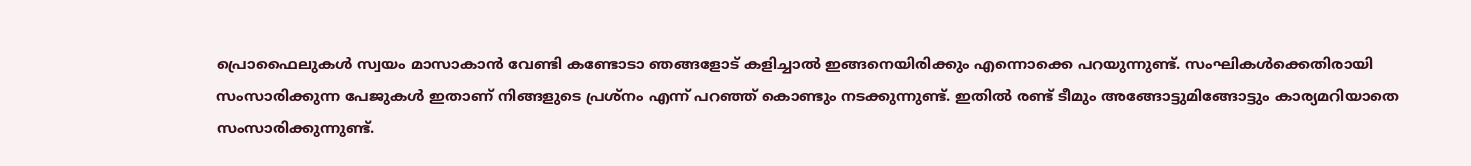പ്രൊഫൈലുകള്‍ സ്വയം മാസാകാന്‍ വേണ്ടി കണ്ടോടാ ഞങ്ങളോട് കളിച്ചാല്‍ ഇങ്ങനെയിരിക്കും എന്നൊക്കെ പറയുന്നുണ്ട്. സംഘികള്‍ക്കെതിരായി സംസാരിക്കുന്ന പേജുകള്‍ ഇതാണ് നിങ്ങളുടെ പ്രശ്‌നം എന്ന് പറഞ്ഞ് കൊണ്ടും നടക്കുന്നുണ്ട്. ഇതില്‍ രണ്ട് ടീമും അങ്ങോട്ടുമിങ്ങോട്ടും കാര്യമറിയാതെ സംസാരിക്കുന്നുണ്ട്.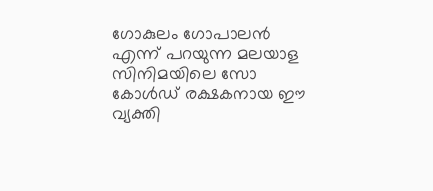ഗോകുലം ഗോപാലന്‍ എന്ന് പറയുന്ന മലയാള സിനിമയിലെ സോ കോള്‍ഡ് രക്ഷകനായ ഈ വ്യക്തി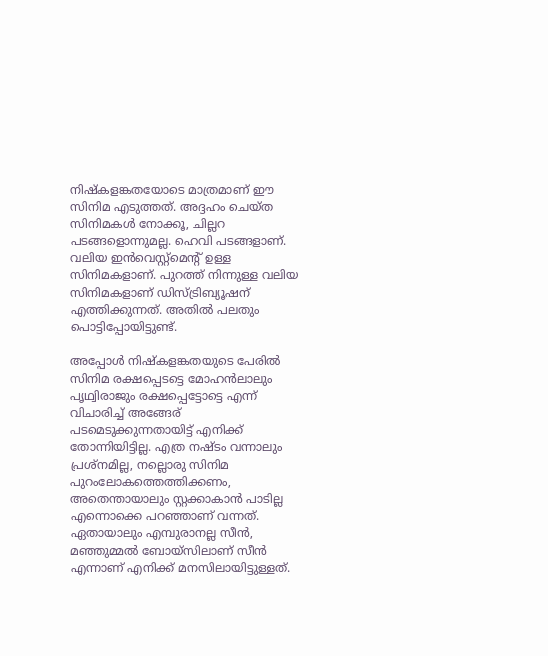നിഷ്‌കളങ്കതയോടെ മാത്രമാണ് ഈ സിനിമ എടുത്തത്. അദ്ദഹം ചെയ്ത സിനിമകള്‍ നോക്കൂ, ചില്ലറ പടങ്ങളൊന്നുമല്ല. ഹെവി പടങ്ങളാണ്. വലിയ ഇന്‍വെസ്റ്റ്‌മെന്റ് ഉള്ള സിനിമകളാണ്. പുറത്ത് നിന്നുള്ള വലിയ സിനിമകളാണ് ഡിസ്ട്രിബ്യൂഷന് എത്തിക്കുന്നത്. അതില്‍ പലതും പൊട്ടിപ്പോയിട്ടുണ്ട്.

അപ്പോള്‍ നിഷ്‌കളങ്കതയുടെ പേരില്‍ സിനിമ രക്ഷപ്പെടട്ടെ മോഹന്‍ലാലും പൃഥ്വിരാജും രക്ഷപ്പെട്ടോട്ടെ എന്ന് വിചാരിച്ച് അങ്ങേര് പടമെടുക്കുന്നതായിട്ട് എനിക്ക് തോന്നിയിട്ടില്ല. എത്ര നഷ്ടം വന്നാലും പ്രശ്‌നമില്ല, നല്ലൊരു സിനിമ പുറംലോകത്തെത്തിക്കണം, അതെന്തായാലും സ്റ്റക്കാകാന്‍ പാടില്ല എന്നൊക്കെ പറഞ്ഞാണ് വന്നത്. ഏതായാലും എമ്പുരാനല്ല സീന്‍, മഞ്ഞുമ്മല്‍ ബോയ്‌സിലാണ് സീന്‍ എന്നാണ് എനിക്ക് മനസിലായിട്ടുള്ളത്.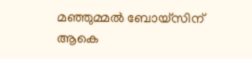മഞ്ഞുമ്മല്‍ ബോയ്‌സിന് ആകെ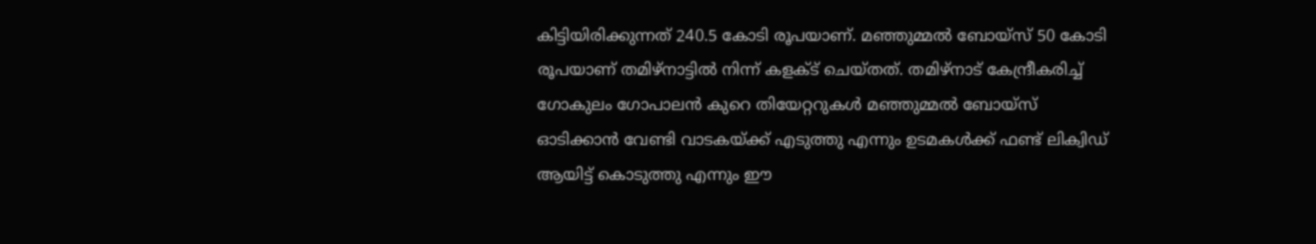കിട്ടിയിരിക്കുന്നത് 240.5 കോടി രൂപയാണ്. മഞ്ഞുമ്മല്‍ ബോയ്‌സ് 50 കോടി രൂപയാണ് തമിഴ്‌നാട്ടില്‍ നിന്ന് കളക്ട് ചെയ്തത്. തമിഴ്‌നാട് കേന്ദ്രീകരിച്ച് ഗോകുലം ഗോപാലന്‍ കുറെ തിയേറ്ററുകള്‍ മഞ്ഞുമ്മല്‍ ബോയ്‌സ് ഓടിക്കാന്‍ വേണ്ടി വാടകയ്ക്ക് എടുത്തു എന്നും ഉടമകള്‍ക്ക് ഫണ്ട് ലിക്വിഡ് ആയിട്ട് കൊടുത്തു എന്നും ഈ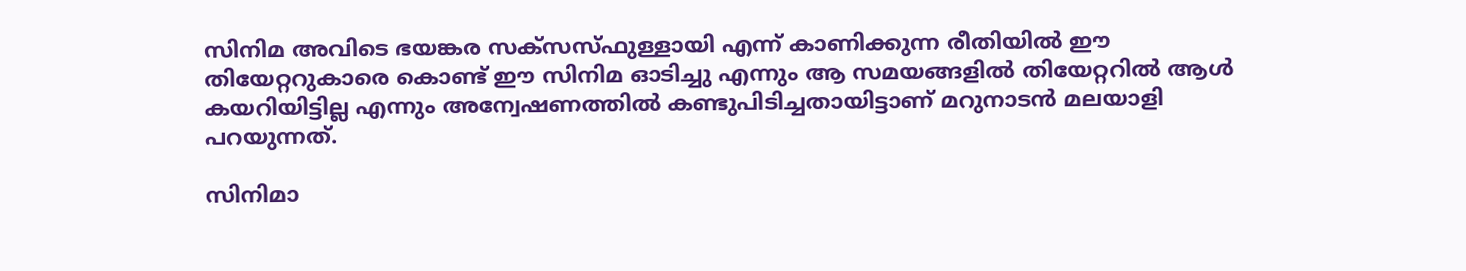സിനിമ അവിടെ ഭയങ്കര സക്‌സസ്ഫുള്ളായി എന്ന് കാണിക്കുന്ന രീതിയില്‍ ഈ തിയേറ്ററുകാരെ കൊണ്ട് ഈ സിനിമ ഓടിച്ചു എന്നും ആ സമയങ്ങളില്‍ തിയേറ്ററില്‍ ആള്‍ കയറിയിട്ടില്ല എന്നും അന്വേഷണത്തില്‍ കണ്ടുപിടിച്ചതായിട്ടാണ് മറുനാടന്‍ മലയാളി പറയുന്നത്.

സിനിമാ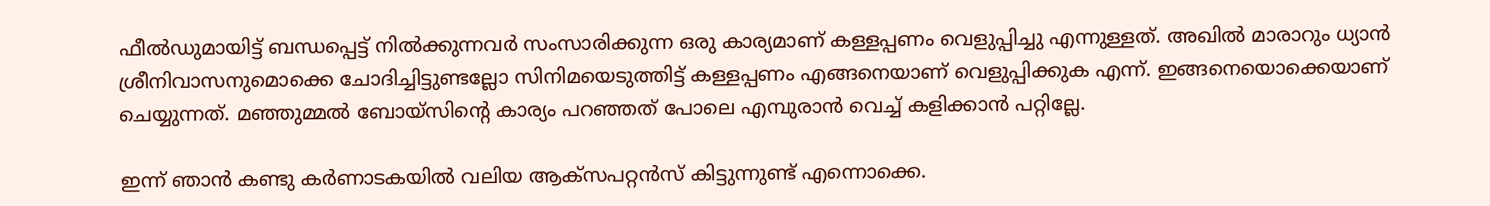ഫീല്‍ഡുമായിട്ട് ബന്ധപ്പെട്ട് നില്‍ക്കുന്നവര്‍ സംസാരിക്കുന്ന ഒരു കാര്യമാണ് കള്ളപ്പണം വെളുപ്പിച്ചു എന്നുള്ളത്. അഖില്‍ മാരാറും ധ്യാന്‍ ശ്രീനിവാസനുമൊക്കെ ചോദിച്ചിട്ടുണ്ടല്ലോ സിനിമയെടുത്തിട്ട് കള്ളപ്പണം എങ്ങനെയാണ് വെളുപ്പിക്കുക എന്ന്. ഇങ്ങനെയൊക്കെയാണ് ചെയ്യുന്നത്. മഞ്ഞുമ്മല്‍ ബോയ്‌സിന്റെ കാര്യം പറഞ്ഞത് പോലെ എമ്പുരാന്‍ വെച്ച് കളിക്കാന്‍ പറ്റില്ലേ.

ഇന്ന് ഞാന്‍ കണ്ടു കര്‍ണാടകയില്‍ വലിയ ആക്‌സപറ്റന്‍സ് കിട്ടുന്നുണ്ട് എന്നൊക്കെ.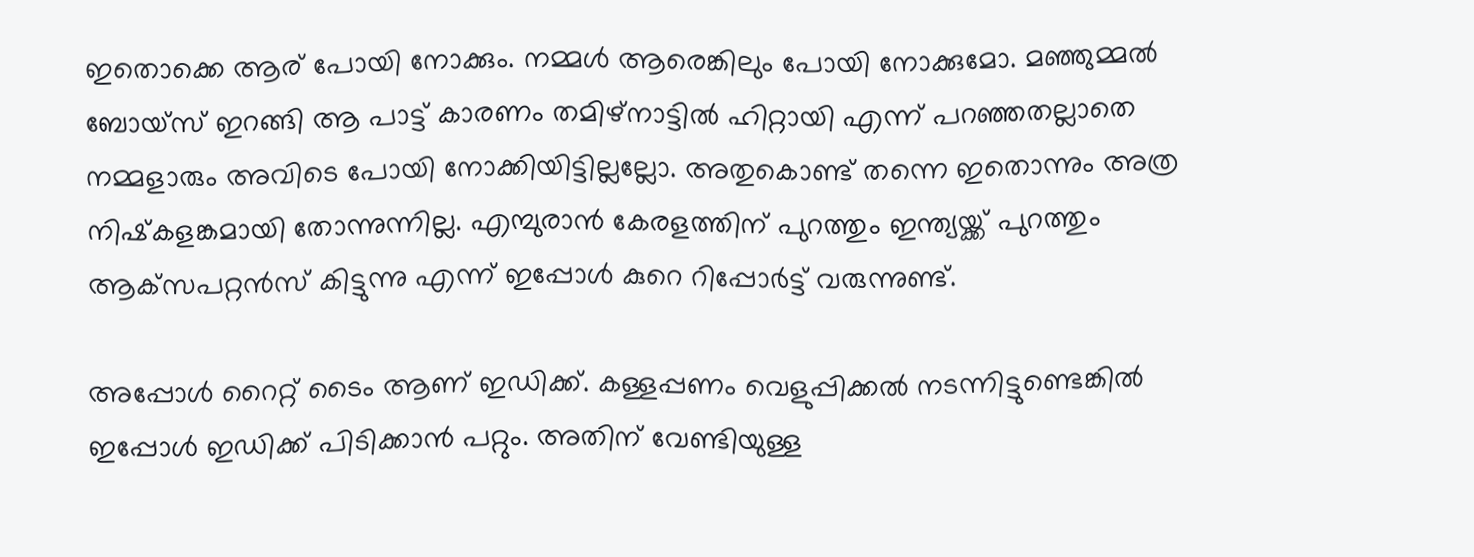ഇതൊക്കെ ആര് പോയി നോക്കും. നമ്മള്‍ ആരെങ്കിലും പോയി നോക്കുമോ. മഞ്ഞുമ്മല്‍ ബോയ്‌സ് ഇറങ്ങി ആ പാട്ട് കാരണം തമിഴ്‌നാട്ടില്‍ ഹിറ്റായി എന്ന് പറഞ്ഞതല്ലാതെ നമ്മളാരും അവിടെ പോയി നോക്കിയിട്ടില്ലല്ലോ. അതുകൊണ്ട് തന്നെ ഇതൊന്നും അത്ര നിഷ്‌കളങ്കമായി തോന്നുന്നില്ല. എമ്പുരാന്‍ കേരളത്തിന് പുറത്തും ഇന്ത്യയ്ക്ക് പുറത്തും ആക്‌സപറ്റന്‍സ് കിട്ടുന്നു എന്ന് ഇപ്പോള്‍ കുറെ റിപ്പോര്‍ട്ട് വരുന്നുണ്ട്.

അപ്പോള്‍ റൈറ്റ് ടൈം ആണ് ഇഡിക്ക്. കള്ളപ്പണം വെളുപ്പിക്കല്‍ നടന്നിട്ടുണ്ടെങ്കില്‍ ഇപ്പോള്‍ ഇഡിക്ക് പിടിക്കാന്‍ പറ്റും. അതിന് വേണ്ടിയുള്ള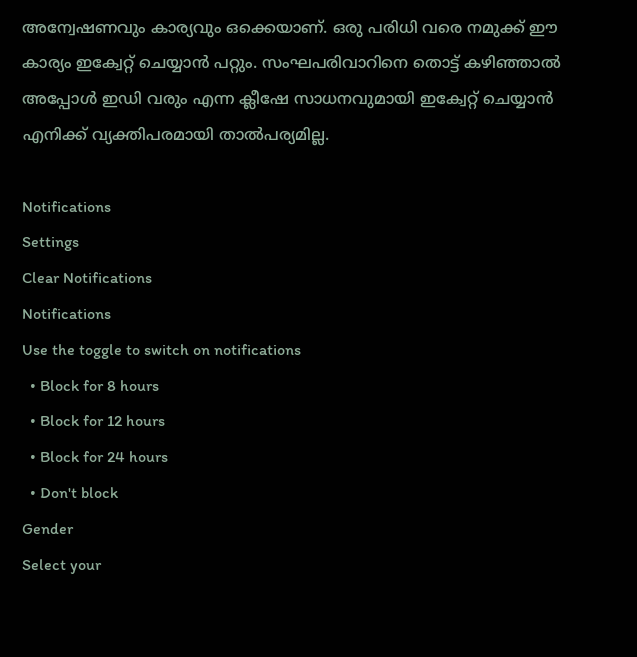അന്വേഷണവും കാര്യവും ഒക്കെയാണ്. ഒരു പരിധി വരെ നമുക്ക് ഈ കാര്യം ഇക്വേറ്റ് ചെയ്യാന്‍ പറ്റും. സംഘപരിവാറിനെ തൊട്ട് കഴിഞ്ഞാല്‍ അപ്പോള്‍ ഇഡി വരും എന്ന ക്ലീഷേ സാധനവുമായി ഇക്വേറ്റ് ചെയ്യാന്‍ എനിക്ക് വ്യക്തിപരമായി താല്‍പര്യമില്ല.

Notifications
Settings
Clear Notifications
Notifications
Use the toggle to switch on notifications
  • Block for 8 hours
  • Block for 12 hours
  • Block for 24 hours
  • Don't block
Gender
Select your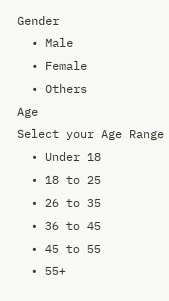Gender
  • Male
  • Female
  • Others
Age
Select your Age Range
  • Under 18
  • 18 to 25
  • 26 to 35
  • 36 to 45
  • 45 to 55
  • 55+